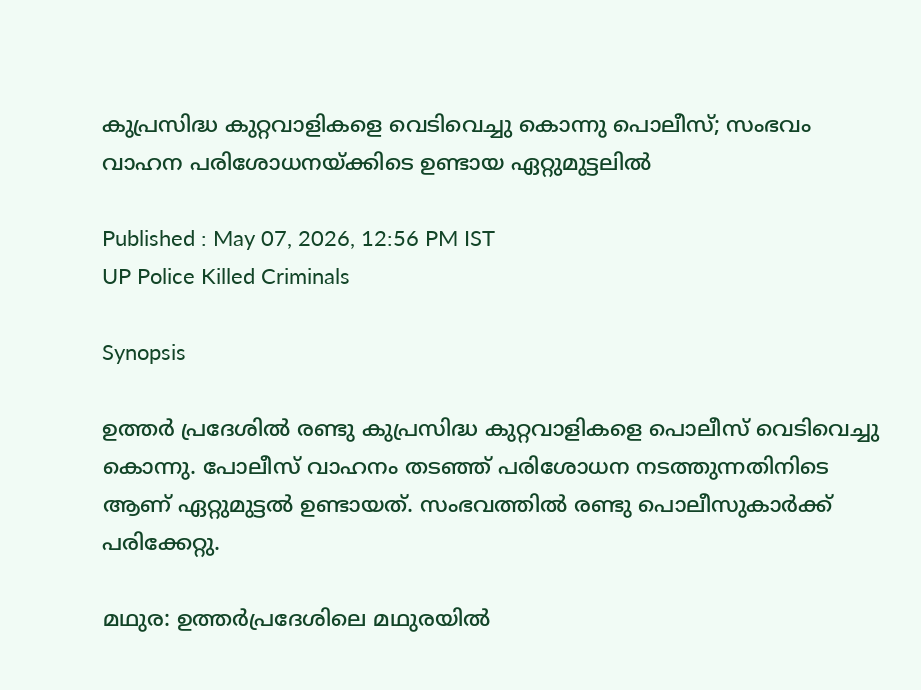കുപ്രസിദ്ധ കുറ്റവാളികളെ വെടിവെച്ചു കൊന്നു പൊലീസ്; സംഭവം വാഹന പരിശോധനയ്ക്കിടെ ഉണ്ടായ ഏറ്റുമുട്ടലിൽ

Published : May 07, 2026, 12:56 PM IST
UP Police Killed Criminals

Synopsis

ഉത്തർ പ്രദേശിൽ രണ്ടു കുപ്രസിദ്ധ കുറ്റവാളികളെ പൊലീസ് വെടിവെച്ചു കൊന്നു. പോലീസ് വാഹനം തടഞ്ഞ് പരിശോധന നടത്തുന്നതിനിടെ ആണ് ഏറ്റുമുട്ടൽ ഉണ്ടായത്. സംഭവത്തിൽ രണ്ടു പൊലീസുകാർക്ക് പരിക്കേറ്റു.

മഥുര: ഉത്തർപ്രദേശിലെ മഥുരയിൽ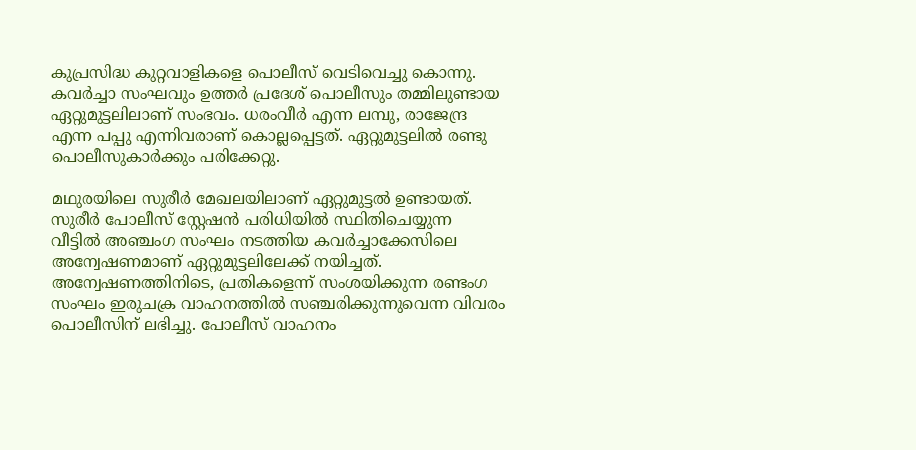കുപ്രസിദ്ധ കുറ്റവാളികളെ പൊലീസ് വെടിവെച്ചു കൊന്നു. കവർച്ചാ സംഘവും ഉത്തർ പ്രദേശ് പൊലീസും തമ്മിലുണ്ടായ ഏറ്റുമുട്ടലിലാണ് സംഭവം. ധരംവീർ എന്ന ലമ്പു, രാജേന്ദ്ര എന്ന പപ്പു എന്നിവരാണ് കൊല്ലപ്പെട്ടത്. ഏറ്റുമുട്ടലിൽ രണ്ടു പൊലീസുകാർക്കും പരിക്കേറ്റു.

മഥുരയിലെ സുരീർ മേഖലയിലാണ് ഏറ്റുമുട്ടൽ ഉണ്ടായത്. സുരീർ പോലീസ് സ്റ്റേഷൻ പരിധിയിൽ സ്ഥിതിചെയ്യുന്ന വീട്ടിൽ അഞ്ചംഗ സംഘം നടത്തിയ കവർച്ചാക്കേസിലെ അന്വേഷണമാണ് ഏറ്റുമുട്ടലിലേക്ക് നയിച്ചത്. അന്വേഷണത്തിനിടെ, പ്രതികളെന്ന് സംശയിക്കുന്ന രണ്ടംഗ സംഘം ഇരുചക്ര വാഹനത്തിൽ സഞ്ചരിക്കുന്നുവെന്ന വിവരം പൊലീസിന് ലഭിച്ചു. പോലീസ് വാഹനം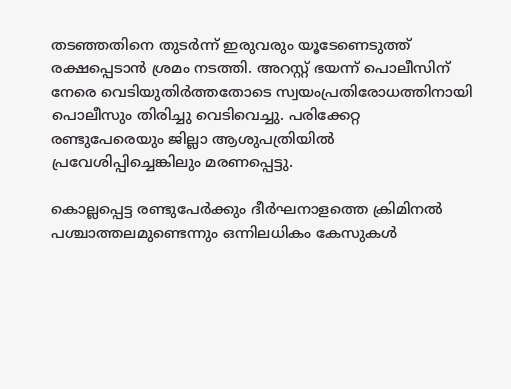തടഞ്ഞതിനെ തുടർന്ന് ഇരുവരും യൂടേണെടുത്ത് രക്ഷപ്പെടാൻ ശ്രമം നടത്തി. അറസ്റ്റ് ഭയന്ന് പൊലീസിന് നേരെ വെടിയുതിർത്തതോടെ സ്വയംപ്രതിരോധത്തിനായി പൊലീസും തിരിച്ചു വെടിവെച്ചു. പരിക്കേറ്റ രണ്ടുപേരെയും ജില്ലാ ആശുപത്രിയിൽ പ്രവേശിപ്പിച്ചെങ്കിലും മരണപ്പെട്ടു.

കൊല്ലപ്പെട്ട രണ്ടുപേർക്കും ദീർഘനാളത്തെ ക്രിമിനൽ പശ്ചാത്തലമുണ്ടെന്നും ഒന്നിലധികം കേസുകൾ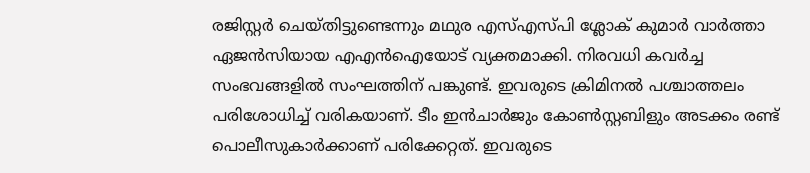രജിസ്റ്റർ ചെയ്തിട്ടുണ്ടെന്നും മഥുര എസ്എസ്പി ശ്ലോക് കുമാർ വാർത്താ ഏജൻസിയായ എഎൻഐയോട് വ്യക്തമാക്കി. നിരവധി കവർച്ച സംഭവങ്ങളിൽ സംഘത്തിന് പങ്കുണ്ട്. ഇവരുടെ ക്രിമിനൽ പശ്ചാത്തലം പരിശോധിച്ച് വരികയാണ്. ടീം ഇൻചാർജും കോൺസ്റ്റബിളും അടക്കം രണ്ട് പൊലീസുകാർക്കാണ് പരിക്കേറ്റത്. ഇവരുടെ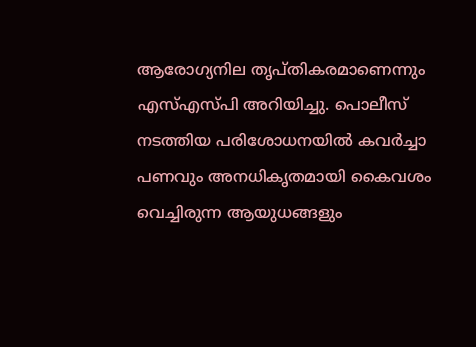ആരോഗ്യനില തൃപ്തികരമാണെന്നും എസ്എസ്പി അറിയിച്ചു. പൊലീസ് നടത്തിയ പരിശോധനയിൽ കവർച്ചാ പണവും അനധികൃതമായി കൈവശം വെച്ചിരുന്ന ആയുധങ്ങളും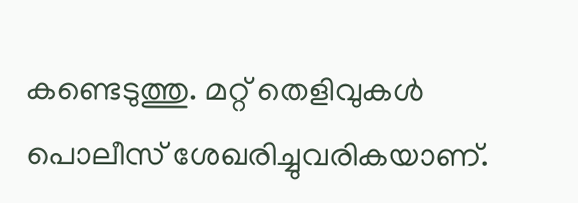കണ്ടെടുത്തു. മറ്റ് തെളിവുകൾ പൊലീസ് ശേഖരിച്ചുവരികയാണ്.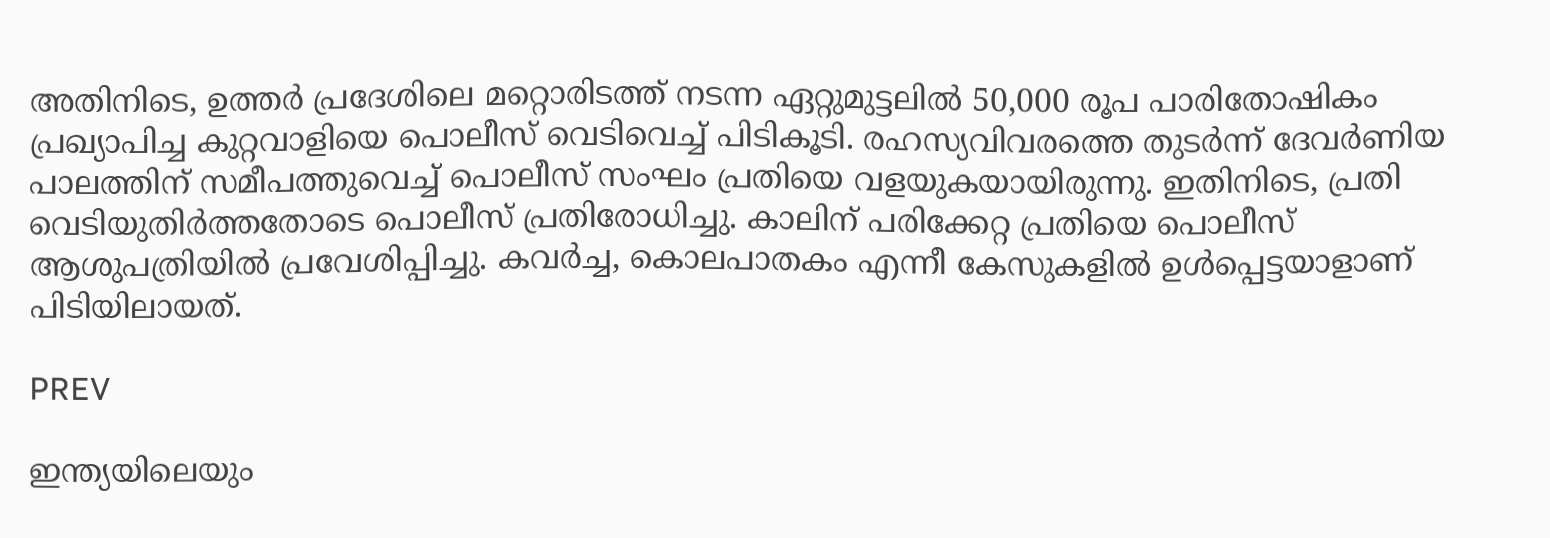അതിനിടെ, ഉത്തർ പ്രദേശിലെ മറ്റൊരിടത്ത് നടന്ന ഏറ്റുമുട്ടലിൽ 50,000 രൂപ പാരിതോഷികം പ്രഖ്യാപിച്ച കുറ്റവാളിയെ പൊലീസ് വെടിവെച്ച് പിടികൂടി. രഹസ്യവിവരത്തെ തുടർന്ന് ദേവർണിയ പാലത്തിന് സമീപത്തുവെച്ച് പൊലീസ് സംഘം പ്രതിയെ വളയുകയായിരുന്നു. ഇതിനിടെ, പ്രതി വെടിയുതിർത്തതോടെ പൊലീസ് പ്രതിരോധിച്ചു. കാലിന് പരിക്കേറ്റ പ്രതിയെ പൊലീസ് ആശുപത്രിയിൽ പ്രവേശിപ്പിച്ചു. കവർച്ച, കൊലപാതകം എന്നീ കേസുകളിൽ ഉൾപ്പെട്ടയാളാണ് പിടിയിലായത്.

PREV

ഇന്ത്യയിലെയും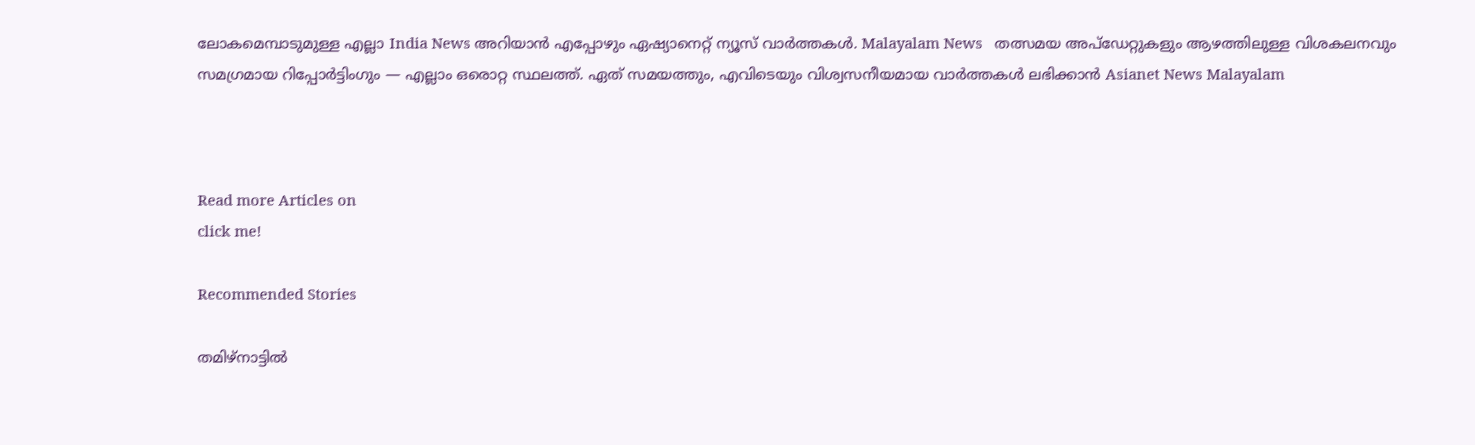ലോകമെമ്പാടുമുള്ള എല്ലാ India News അറിയാൻ എപ്പോഴും ഏഷ്യാനെറ്റ് ന്യൂസ് വാർത്തകൾ. Malayalam News   തത്സമയ അപ്‌ഡേറ്റുകളും ആഴത്തിലുള്ള വിശകലനവും സമഗ്രമായ റിപ്പോർട്ടിംഗും — എല്ലാം ഒരൊറ്റ സ്ഥലത്ത്. ഏത് സമയത്തും, എവിടെയും വിശ്വസനീയമായ വാർത്തകൾ ലഭിക്കാൻ Asianet News Malayalam



Read more Articles on
click me!

Recommended Stories

തമിഴ്‌നാട്ടിൽ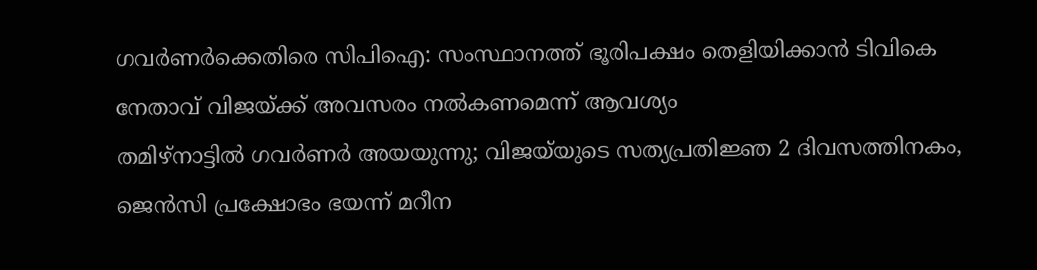ഗവർണർക്കെതിരെ സിപിഐ: സംസ്ഥാനത്ത് ഭൂരിപക്ഷം തെളിയിക്കാൻ ടിവികെ നേതാവ് വിജയ്‌ക്ക് അവസരം നൽകണമെന്ന് ആവശ്യം
തമിഴ്നാട്ടിൽ ഗവർണർ അയയുന്നു; വിജയ്‍യുടെ സത്യപ്രതിജ്ഞ 2 ദിവസത്തിനകം, ജെൻസി പ്രക്ഷോഭം ഭയന്ന് മറീന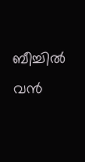ബീച്ചിൽ വൻ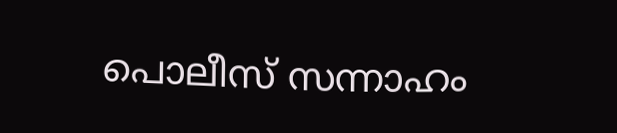പൊലീസ് സന്നാഹം